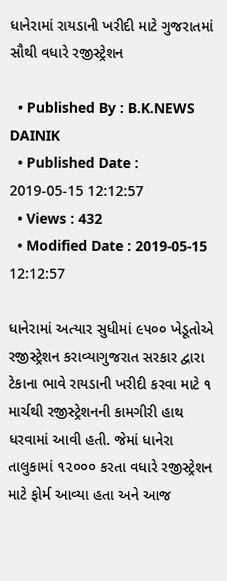ધાનેરામાં રાયડાની ખરીદી માટે ગુજરાતમાં સૌથી વધારે રજીસ્ટ્રેશન

  • Published By : B.K.NEWS DAINIK
  • Published Date : 2019-05-15 12:12:57
  • Views : 432
  • Modified Date : 2019-05-15 12:12:57

ધાનેરામાં અત્યાર સુધીમાં ૯૫૦૦ ખેડૂતોએ રજીસ્ટ્રેશન કરાવ્યાગુજરાત સરકાર દ્વારા ટેકાના ભાવે રાયડાની ખરીદી કરવા માટે ૧ માર્ચથી રજીસ્ટ્રેશનની કામગીરી હાથ ધરવામાં આવી હતી. જેમાં ધાનેરા તાલુકામાં ૧૨૦૦૦ કરતા વધારે રજીસ્ટ્રેશન માટે ફોર્મ આવ્યા હતા અને આજ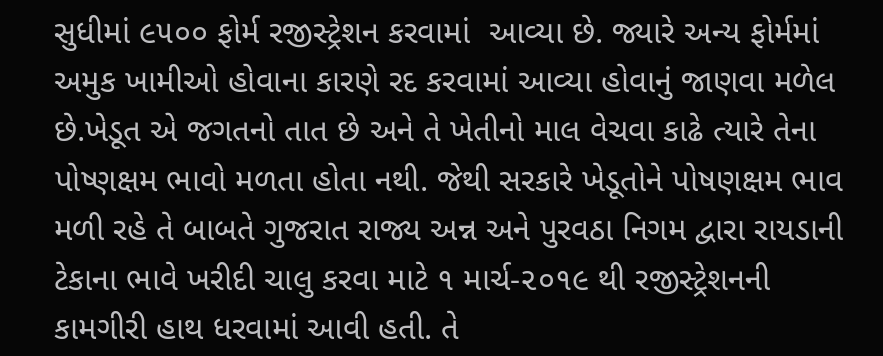સુધીમાં ૯૫૦૦ ફોર્મ રજીસ્ટ્રેશન કરવામાં  આવ્યા છે. જ્યારે અન્ય ફોર્મમાં અમુક ખામીઓ હોવાના કારણે રદ કરવામાં આવ્યા હોવાનું જાણવા મળેલ છે.ખેડૂત એ જગતનો તાત છે અને તે ખેતીનો માલ વેચવા કાઢે ત્યારે તેના પોષ્ણક્ષમ ભાવો મળતા હોતા નથી. જેથી સરકારે ખેડૂતોને પોષણક્ષમ ભાવ મળી રહે તે બાબતે ગુજરાત રાજ્ય અન્ન અને પુરવઠા નિગમ દ્વારા રાયડાની ટેકાના ભાવે ખરીદી ચાલુ કરવા માટે ૧ માર્ચ-૨૦૧૯ થી રજીસ્ટ્રેશનની કામગીરી હાથ ધરવામાં આવી હતી. તે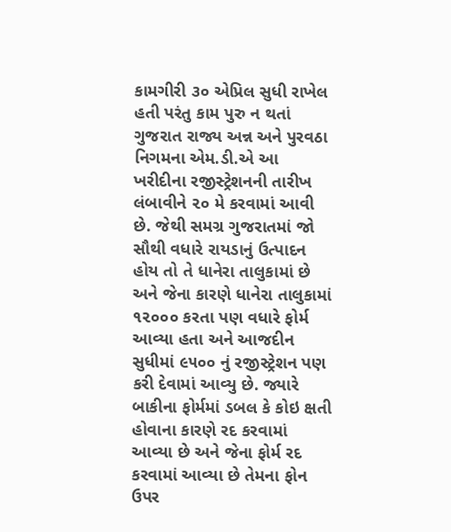કામગીરી ૩૦ એપ્રિલ સુધી રાખેલ હતી પરંતુ કામ પુરુ ન થતાં ગુજરાત રાજ્ય અન્ન અને પુરવઠા નિગમના એમ.ડી.એ આ ખરીદીના રજીસ્ટ્રેશનની તારીખ લંબાવીને ૨૦ મે કરવામાં આવી છે. જેથી સમગ્ર ગુજરાતમાં જો સૌથી વધારે રાયડાનું ઉત્પાદન હોય તો તે ધાનેરા તાલુકામાં છે અને જેના કારણે ધાનેરા તાલુકામાં ૧૨૦૦૦ કરતા પણ વધારે ફોર્મ આવ્યા હતા અને આજદીન સુધીમાં ૯૫૦૦ નું રજીસ્ટ્રેશન પણ કરી દેવામાં આવ્યુ છે. જ્યારે બાકીના ફોર્મમાં ડબલ કે કોઇ ક્ષતી હોવાના કારણે રદ કરવામાં આવ્યા છે અને જેના ફોર્મ રદ કરવામાં આવ્યા છે તેમના ફોન ઉપર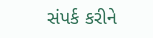સંપર્ક કરીને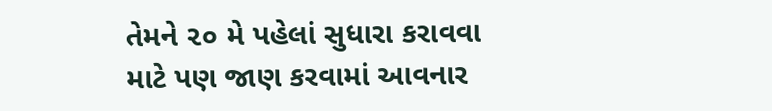તેમને ૨૦ મે પહેલાં સુધારા કરાવવા માટે પણ જાણ કરવામાં આવનાર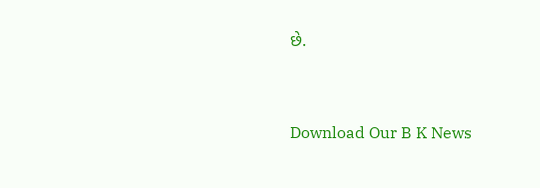છે.


Download Our B K News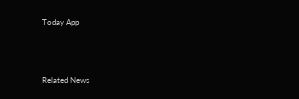Today App



Related News